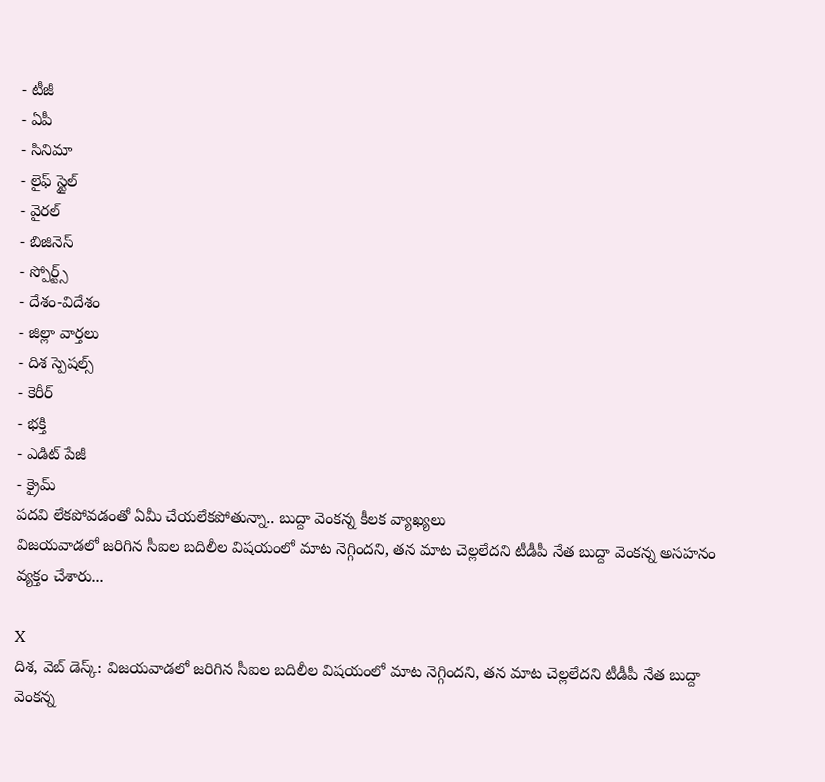- టీజీ
- ఏపీ
- సినిమా
- లైఫ్ స్టైల్
- వైరల్
- బిజినెస్
- స్పోర్ట్స్
- దేశం-విదేశం
- జిల్లా వార్తలు
- దిశ స్పెషల్స్
- కెరీర్
- భక్తి
- ఎడిట్ పేజీ
- క్రైమ్
పదవి లేకపోవడంతో ఏమీ చేయలేకపోతున్నా.. బుద్దా వెంకన్న కీలక వ్యాఖ్యలు
విజయవాడలో జరిగిన సీఐల బదిలీల విషయంలో మాట నెగ్గిందని, తన మాట చెల్లలేదని టీడీపీ నేత బుద్దా వెంకన్న అసహనం వ్యక్తం చేశారు...

X
దిశ, వెబ్ డెస్క్: విజయవాడలో జరిగిన సీఐల బదిలీల విషయంలో మాట నెగ్గిందని, తన మాట చెల్లలేదని టీడీపీ నేత బుద్దా వెంకన్న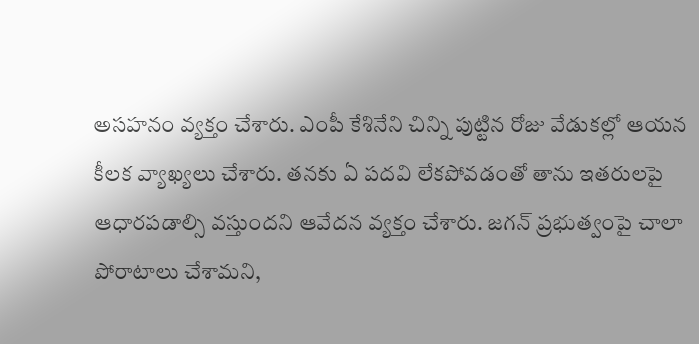అసహనం వ్యక్తం చేశారు. ఎంపీ కేశినేని చిన్ని పుట్టిన రోజు వేడుకల్లో ఆయన కీలక వ్యాఖ్యలు చేశారు. తనకు ఏ పదవి లేకపోవడంతో తాను ఇతరులపై ఆధారపడాల్సి వస్తుందని ఆవేదన వ్యక్తం చేశారు. జగన్ ప్రభుత్వంపై చాలా పోరాటాలు చేశామని,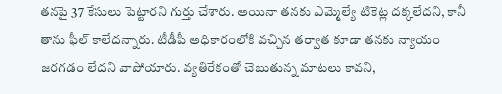తనపై 37 కేసులు పెట్టారని గుర్తు చేశారు. అయినా తనకు ఎమ్మెల్యే టికెట్ల దక్కలేదని, కానీ తాను ఫీల్ కాలేదన్నారు. టీడీపీ అధికారంలోకి వచ్చిన తర్వాత కూడా తనకు న్యాయం జరగడం లేదని వాపోయారు. వ్యతిరేకంతో చెబుతున్న మాటలు కావని,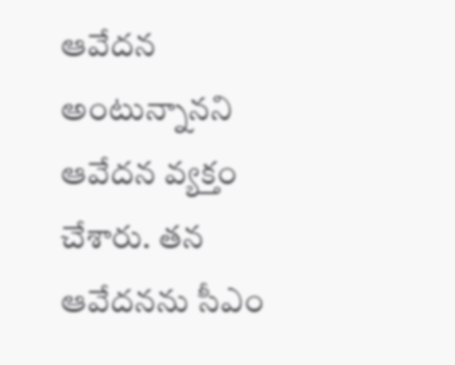ఆవేదన అంటున్నానని ఆవేదన వ్యక్తం చేశారు. తన ఆవేదనను సీఎం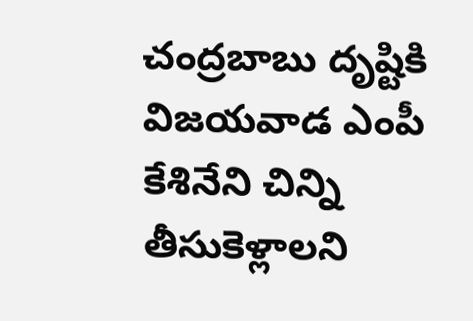చంద్రబాబు దృష్టికి విజయవాడ ఎంపీ కేశినేని చిన్ని తీసుకెళ్లాలని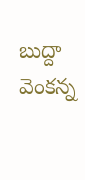బుద్దా వెంకన్న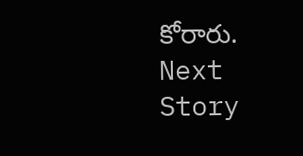కోరారు.
Next Story